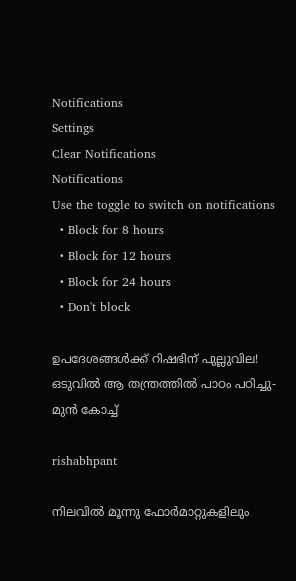Notifications
Settings
Clear Notifications
Notifications
Use the toggle to switch on notifications
  • Block for 8 hours
  • Block for 12 hours
  • Block for 24 hours
  • Don't block

ഉപദേശങ്ങള്‍ക്ക് റിഷഭിന് പുല്ലുവില! ഒടുവില്‍ ആ തന്ത്രത്തില്‍ പാഠം പഠിച്ചു- മുന്‍ കോച്ച്

rishabhpant

നിലവില്‍ മൂന്നു ഫോര്‍മാറ്റുകളിലും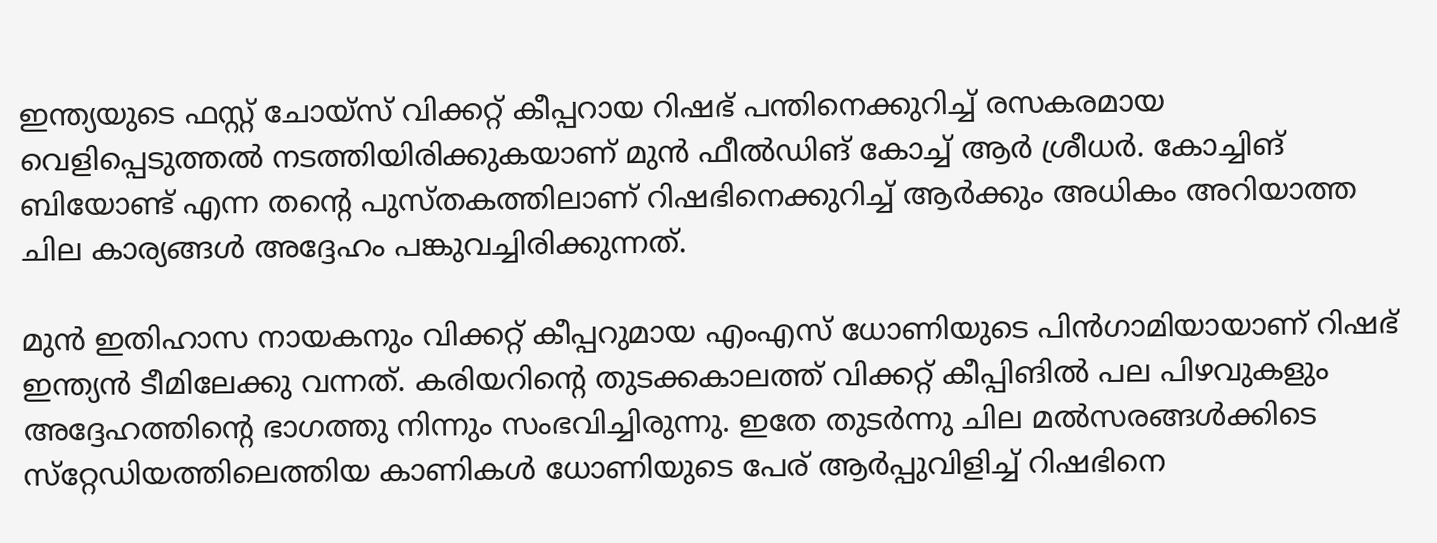ഇന്ത്യയുടെ ഫസ്റ്റ് ചോയ്‌സ് വിക്കറ്റ് കീപ്പറായ റിഷഭ് പന്തിനെക്കുറിച്ച് രസകരമായ വെളിപ്പെടുത്തല്‍ നടത്തിയിരിക്കുകയാണ് മുന്‍ ഫീല്‍ഡിങ് കോച്ച് ആര്‍ ശ്രീധര്‍. കോച്ചിങ് ബിയോണ്ട് എന്ന തന്റെ പുസ്തകത്തിലാണ് റിഷഭിനെക്കുറിച്ച് ആര്‍ക്കും അധികം അറിയാത്ത ചില കാര്യങ്ങള്‍ അദ്ദേഹം പങ്കുവച്ചിരിക്കുന്നത്.

മുന്‍ ഇതിഹാസ നായകനും വിക്കറ്റ് കീപ്പറുമായ എംഎസ് ധോണിയുടെ പിന്‍ഗാമിയായാണ് റിഷഭ് ഇന്ത്യന്‍ ടീമിലേക്കു വന്നത്. കരിയറിന്റെ തുടക്കകാലത്ത് വിക്കറ്റ് കീപ്പിങില്‍ പല പിഴവുകളും അദ്ദേഹത്തിന്റെ ഭാഗത്തു നിന്നും സംഭവിച്ചിരുന്നു. ഇതേ തുടര്‍ന്നു ചില മല്‍സരങ്ങള്‍ക്കിടെ സ്‌റ്റേഡിയത്തിലെത്തിയ കാണികള്‍ ധോണിയുടെ പേര് ആര്‍പ്പുവിളിച്ച് റിഷഭിനെ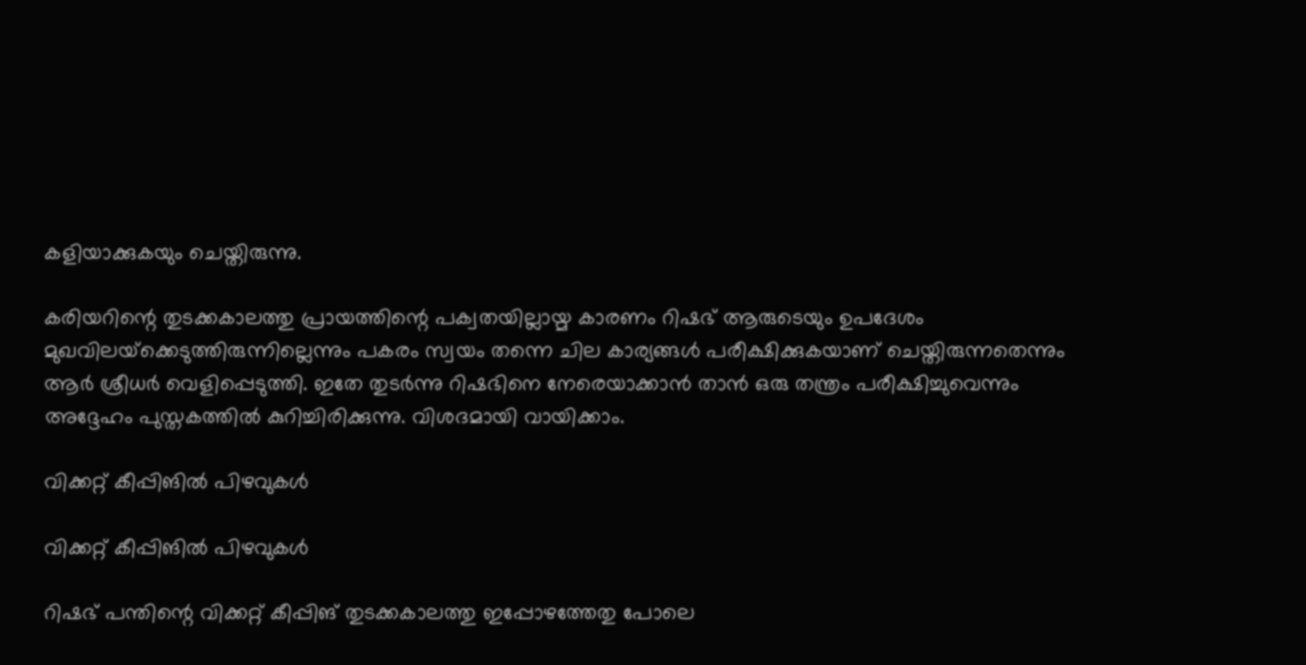കളിയാക്കുകയും ചെയ്തിരുന്നു.

കരിയറിന്റെ തുടക്കകാലത്തു പ്രായത്തിന്റെ പക്വതയില്ലായ്മ കാരണം റിഷഭ് ആരുടെയും ഉപദേശം മുഖവിലയ്‌ക്കെടുത്തിരുന്നില്ലെന്നും പകരം സ്വയം തന്നെ ചില കാര്യങ്ങള്‍ പരീക്ഷിക്കുകയാണ് ചെയ്തിരുന്നതെന്നും ആര്‍ ശ്രീധര്‍ വെളിപ്പെടുത്തി. ഇതേ തുടര്‍ന്നു റിഷഭിനെ നേരെയാക്കാന്‍ താന്‍ ഒരു തന്ത്രം പരീക്ഷിച്ചുവെന്നും അദ്ദേഹം പുസ്തകത്തില്‍ കുറിച്ചിരിക്കുന്നു. വിശദമായി വായിക്കാം.

വിക്കറ്റ് കീപ്പിങില്‍ പിഴവുകള്‍

വിക്കറ്റ് കീപ്പിങില്‍ പിഴവുകള്‍

റിഷഭ് പന്തിന്റെ വിക്കറ്റ് കീപ്പിങ് തുടക്കകാലത്തു ഇപ്പോഴത്തേതു പോലെ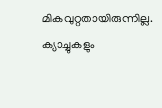മികവുറ്റതായിരുന്നില്ല. ക്യാച്ചുകളും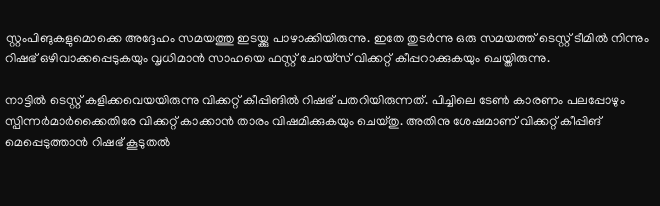സ്റ്റംപിങുകളുമൊക്കെ അദ്ദേഹം സമയത്തു ഇടയ്ക്കു പാഴാക്കിയിരുന്നു. ഇതേ തുടര്‍ന്നു ഒരു സമയത്ത് ടെസ്റ്റ് ടീമില്‍ നിന്നും റിഷഭ് ഒഴിവാക്കപ്പെടുകയും വൃധിമാന്‍ സാഹയെ ഫസ്റ്റ് ചോയ്‌സ് വിക്കറ്റ് കീപ്പറാക്കുകയും ചെയ്തിരുന്നു.

നാട്ടില്‍ ടെസ്റ്റ് കളിക്കവെയയിരുന്നു വിക്കറ്റ് കീപ്പിങില്‍ റിഷഭ് പതറിയിരുന്നത്. പിച്ചിലെ ടേണ്‍ കാരണം പലപ്പോഴും സ്പിന്നര്‍മാര്‍ക്കൈതിരേ വിക്കറ്റ് കാക്കാന്‍ താരം വിഷമിക്കുകയും ചെയ്തു. അതിനു ശേഷമാണ് വിക്കറ്റ് കീപ്പിങ് മെപ്പെടുത്താന്‍ റിഷഭ് കൂടുതല്‍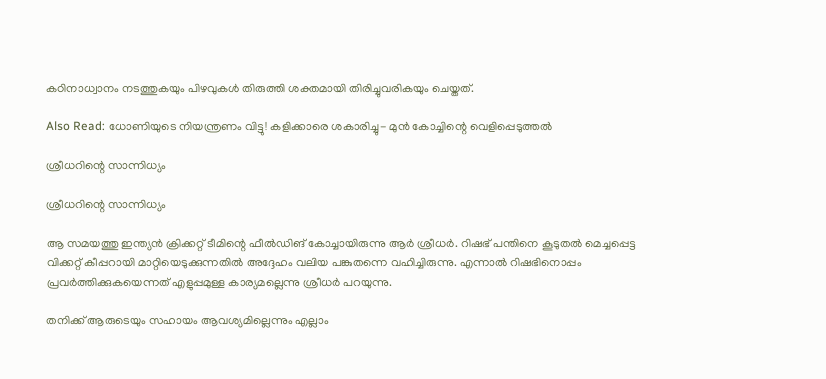കഠിനാധ്വാനം നടത്തുകയും പിഴവുകള്‍ തിരുത്തി ശക്തമായി തിരിച്ചുവരികയും ചെയ്തത്.

Also Read: ധോണിയുടെ നിയന്ത്രണം വിട്ടു! കളിക്കാരെ ശകാരിച്ചു- മുന്‍ കോച്ചിന്റെ വെളിപ്പെടുത്തല്‍

ശ്രീധറിന്റെ സാന്നിധ്യം

ശ്രീധറിന്റെ സാന്നിധ്യം

ആ സമയത്തു ഇന്ത്യന്‍ ക്രിക്കറ്റ് ടീമിന്റെ ഫീല്‍ഡിങ് കോച്ചായിരുന്നു ആര്‍ ശ്രീധര്‍. റിഷഭ് പന്തിനെ കൂടുതല്‍ മെച്ചപ്പെട്ട വിക്കറ്റ് കീപ്പറായി മാറ്റിയെടുക്കുന്നതില്‍ അദ്ദേഹം വലിയ പങ്കുതന്നെ വഹിച്ചിരുന്നു. എന്നാല്‍ റിഷഭിനൊപ്പം പ്രവര്‍ത്തിക്കുകയെന്നത് എളുപ്പമുള്ള കാര്യമല്ലെന്നു ശ്രീധര്‍ പറയുന്നു.

തനിക്ക് ആരുടെയും സഹായം ആവശ്യമില്ലെന്നും എല്ലാം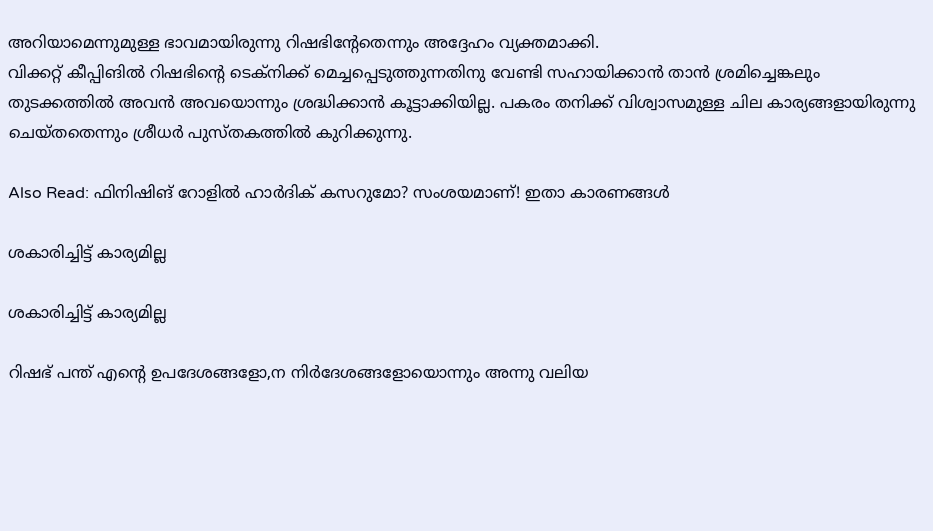അറിയാമെന്നുമുള്ള ഭാവമായിരുന്നു റിഷഭിന്റേതെന്നും അദ്ദേഹം വ്യക്തമാക്കി.
വിക്കറ്റ് കീപ്പിങില്‍ റിഷഭിന്റെ ടെക്‌നിക്ക് മെച്ചപ്പെടുത്തുന്നതിനു വേണ്ടി സഹായിക്കാന്‍ താന്‍ ശ്രമിച്ചെങ്കലും തുടക്കത്തില്‍ അവന്‍ അവയൊന്നും ശ്രദ്ധിക്കാന്‍ കൂട്ടാക്കിയില്ല. പകരം തനിക്ക് വിശ്വാസമുള്ള ചില കാര്യങ്ങളായിരുന്നു ചെയ്തതെന്നും ശ്രീധര്‍ പുസ്തകത്തില്‍ കുറിക്കുന്നു.

Also Read: ഫിനിഷിങ് റോളില്‍ ഹാര്‍ദിക് കസറുമോ? സംശയമാണ്! ഇതാ കാരണങ്ങള്‍

ശകാരിച്ചിട്ട് കാര്യമില്ല

ശകാരിച്ചിട്ട് കാര്യമില്ല

റിഷഭ് പന്ത് എന്റെ ഉപദേശങ്ങളോ,ന നിര്‍ദേശങ്ങളോയൊന്നും അന്നു വലിയ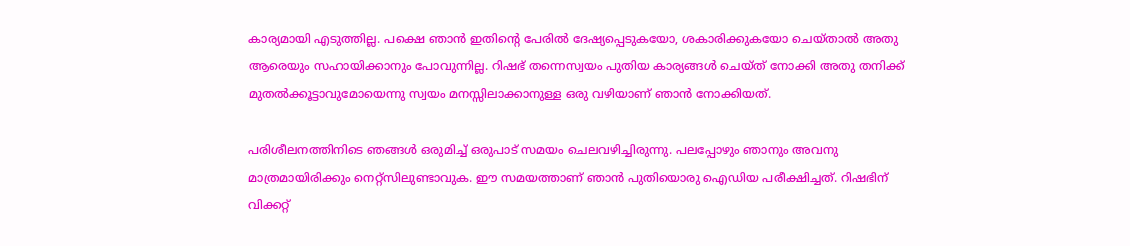കാര്യമായി എടുത്തില്ല. പക്ഷെ ഞാന്‍ ഇതിന്റെ പേരില്‍ ദേഷ്യപ്പെടുകയോ, ശകാരിക്കുകയോ ചെയ്താല്‍ അതു ആരെയും സഹായിക്കാനും പോവുന്നില്ല. റിഷഭ് തന്നെസ്വയം പുതിയ കാര്യങ്ങള്‍ ചെയ്ത് നോക്കി അതു തനിക്ക് മുതല്‍ക്കൂട്ടാവുമോയെന്നു സ്വയം മനസ്സിലാക്കാനുള്ള ഒരു വഴിയാണ് ഞാന്‍ നോക്കിയത്.

പരിശീലനത്തിനിടെ ഞങ്ങള്‍ ഒരുമിച്ച് ഒരുപാട് സമയം ചെലവഴിച്ചിരുന്നു. പലപ്പോഴും ഞാനും അവനു മാത്രമായിരിക്കും നെറ്റ്‌സിലുണ്ടാവുക. ഈ സമയത്താണ് ഞാന്‍ പുതിയൊരു ഐഡിയ പരീക്ഷിച്ചത്. റിഷഭിന് വിക്കറ്റ്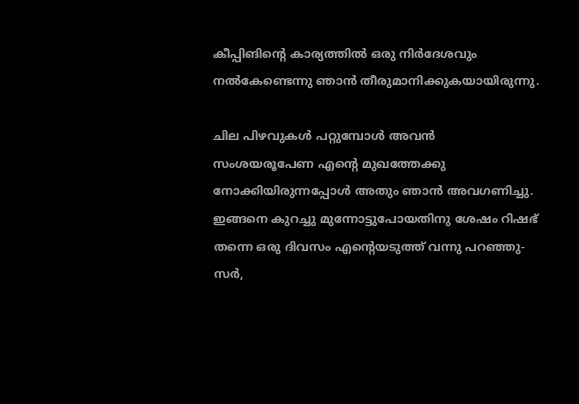കീപ്പിങിന്റെ കാര്യത്തില്‍ ഒരു നിര്‍ദേശവും നല്‍കേണ്ടെന്നു ഞാന്‍ തീരുമാനിക്കുകയായിരുന്നു.

ചില പിഴവുകള്‍ പറ്റുമ്പോള്‍ അവന്‍ സംശയരൂപേണ എന്റെ മുഖത്തേക്കു നോക്കിയിരുന്നപ്പോള്‍ അതും ഞാന്‍ അവഗണിച്ചു.
ഇങ്ങനെ കുറച്ചു മുന്നോട്ടുപോയതിനു ശേഷം റിഷഭ് തന്നെ ഒരു ദിവസം എന്റെയടുത്ത് വന്നു പറഞ്ഞു- സര്‍,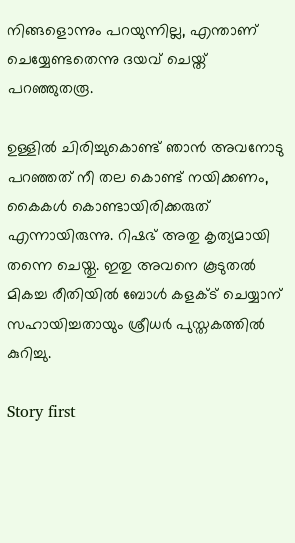നിങ്ങളൊന്നും പറയുന്നില്ല, എന്താണ് ചെയ്യേണ്ടതെന്നു ദയവ് ചെയ്ത് പറഞ്ഞുതരൂ.

ഉള്ളില്‍ ചിരിച്ചുകൊണ്ട് ഞാന്‍ അവനോടു പറഞ്ഞത് നീ തല കൊണ്ട് നയിക്കണം, കൈകള്‍ കൊണ്ടായിരിക്കരുത് എന്നായിരുന്നു. റിഷഭ് അതു കൃത്യമായി തന്നെ ചെയ്തു. ഇതു അവനെ കൂടുതല്‍ മികച്ച രീതിയില്‍ ബോള്‍ കളക്ട് ചെയ്യാന് സഹായിച്ചതായും ശ്രീധര്‍ പുസ്തകത്തില്‍ കുറിച്ചു.

Story first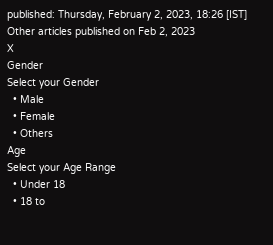published: Thursday, February 2, 2023, 18:26 [IST]
Other articles published on Feb 2, 2023
X
Gender
Select your Gender
  • Male
  • Female
  • Others
Age
Select your Age Range
  • Under 18
  • 18 to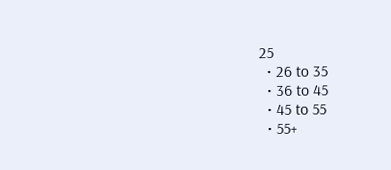25
  • 26 to 35
  • 36 to 45
  • 45 to 55
  • 55+